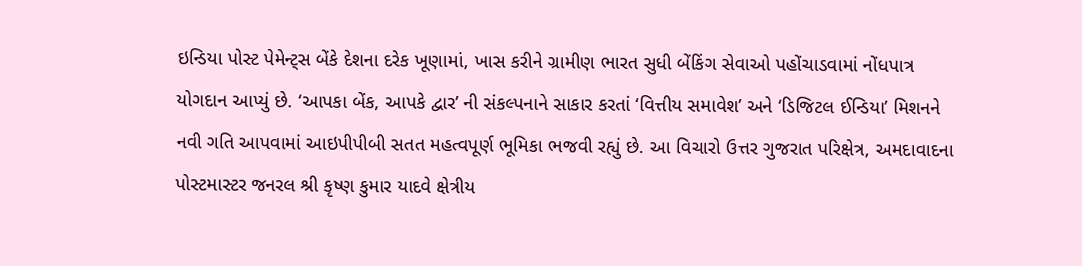ઇન્ડિયા પોસ્ટ પેમેન્ટ્સ બેંકે દેશના દરેક ખૂણામાં, ખાસ કરીને ગ્રામીણ ભારત સુધી બેંકિંગ સેવાઓ પહોંચાડવામાં નોંધપાત્ર યોગદાન આપ્યું છે. ‘આપકા બેંક, આપકે દ્વાર’ ની સંકલ્પનાને સાકાર કરતાં ‘વિત્તીય સમાવેશ’ અને ‘ડિજિટલ ઈન્ડિયા’ મિશનને નવી ગતિ આપવામાં આઇપીપીબી સતત મહત્વપૂર્ણ ભૂમિકા ભજવી રહ્યું છે. આ વિચારો ઉત્તર ગુજરાત પરિક્ષેત્ર, અમદાવાદના પોસ્ટમાસ્ટર જનરલ શ્રી કૃષ્ણ કુમાર યાદવે ક્ષેત્રીય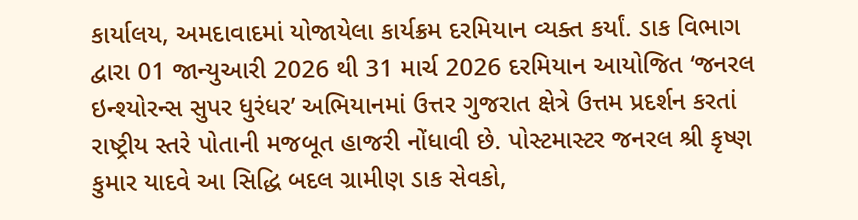કાર્યાલય, અમદાવાદમાં યોજાયેલા કાર્યક્રમ દરમિયાન વ્યક્ત કર્યાં. ડાક વિભાગ દ્વારા 01 જાન્યુઆરી 2026 થી 31 માર્ચ 2026 દરમિયાન આયોજિત ‘જનરલ ઇન્શ્યોરન્સ સુપર ધુરંધર’ અભિયાનમાં ઉત્તર ગુજરાત ક્ષેત્રે ઉત્તમ પ્રદર્શન કરતાં રાષ્ટ્રીય સ્તરે પોતાની મજબૂત હાજરી નોંધાવી છે. પોસ્ટમાસ્ટર જનરલ શ્રી કૃષ્ણ કુમાર યાદવે આ સિદ્ધિ બદલ ગ્રામીણ ડાક સેવકો,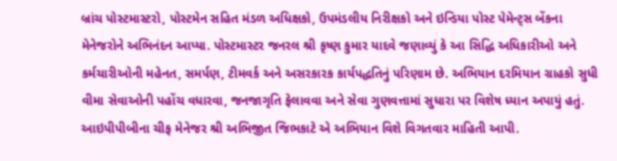બ્રાંચ પોસ્ટમાસ્ટરો, પોસ્ટમેન સહિત મંડળ અધિક્ષકો, ઉપમંડલીય નિરીક્ષકો અને ઇન્ડિયા પોસ્ટ પેમેન્ટ્સ બેંકના મેનેજરોને અભિનંદન આપ્યા. પોસ્ટમાસ્ટર જનરલ શ્રી કૃષ્ણ કુમાર યાદવે જણાવ્યું કે આ સિદ્ધિ અધિકારીઓ અને કર્મચારીઓની મહેનત, સમર્પણ, ટીમવર્ક અને અસરકારક કાર્યપદ્ધતિનું પરિણામ છે. અભિયાન દરમિયાન ગ્રાહકો સુધી વીમા સેવાઓની પહોંચ વધારવા, જનજાગૃતિ ફેલાવવા અને સેવા ગુણવત્તામાં સુધારા પર વિશેષ ધ્યાન અપાયું હતું. આઇપીપીબીના ચીફ મેનેજર શ્રી અભિજીત જિભકાટે એ અભિયાન વિશે વિગતવાર માહિતી આપી.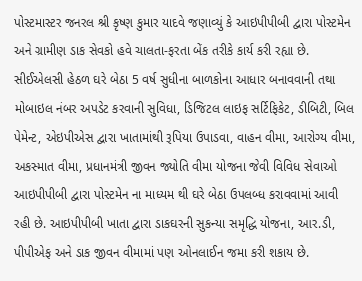પોસ્ટમાસ્ટર જનરલ શ્રી કૃષ્ણ કુમાર યાદવે જણાવ્યું કે આઇપીપીબી દ્વારા પોસ્ટમેન અને ગ્રામીણ ડાક સેવકો હવે ચાલતા-ફરતા બેંક તરીકે કાર્ય કરી રહ્યા છે. સીઈએલસી હેઠળ ઘરે બેઠા 5 વર્ષ સુધીના બાળકોના આધાર બનાવવાની તથા મોબાઇલ નંબર અપડેટ કરવાની સુવિધા, ડિજિટલ લાઇફ સર્ટિફિકેટ, ડીબિટી, બિલ પેમેન્ટ, એઇપીએસ દ્વારા ખાતામાંથી રૂપિયા ઉપાડવા, વાહન વીમા, આરોગ્ય વીમા, અકસ્માત વીમા, પ્રધાનમંત્રી જીવન જ્યોતિ વીમા યોજના જેવી વિવિધ સેવાઓ આઇપીપીબી દ્વારા પોસ્ટમેન ના માધ્યમ થી ઘરે બેઠા ઉપલબ્ધ કરાવવામાં આવી રહી છે. આઇપીપીબી ખાતા દ્વારા ડાકઘરની સુકન્યા સમૃદ્ધિ યોજના, આર.ડી, પીપીએફ અને ડાક જીવન વીમામાં પણ ઓનલાઈન જમા કરી શકાય છે.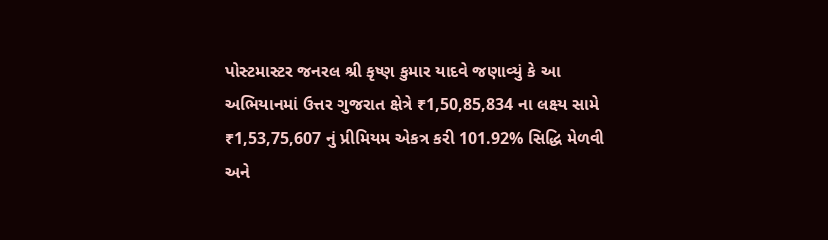પોસ્ટમાસ્ટર જનરલ શ્રી કૃષ્ણ કુમાર યાદવે જણાવ્યું કે આ અભિયાનમાં ઉત્તર ગુજરાત ક્ષેત્રે ₹1,50,85,834 ના લક્ષ્ય સામે ₹1,53,75,607 નું પ્રીમિયમ એકત્ર કરી 101.92% સિદ્ધિ મેળવી અને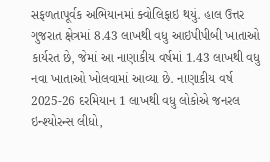સફળતાપૂર્વક અભિયાનમાં ક્વોલિફાઇ થયું. હાલ ઉત્તર ગુજરાત ક્ષેત્રમાં 8.43 લાખથી વધુ આઇપીપીબી ખાતાઓ કાર્યરત છે, જેમાં આ નાણાકીય વર્ષમાં 1.43 લાખથી વધુ નવા ખાતાઓ ખોલવામાં આવ્યા છે. નાણાકીય વર્ષ 2025-26 દરમિયાન 1 લાખથી વધુ લોકોએ જનરલ ઇન્શ્યોરન્સ લીધો,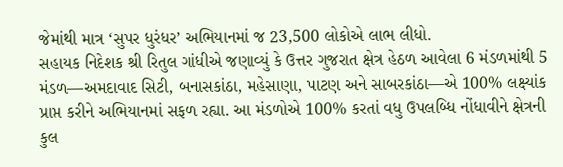જેમાંથી માત્ર ‘સુપર ધુરંધર’ અભિયાનમાં જ 23,500 લોકોએ લાભ લીધો.
સહાયક નિદેશક શ્રી રિતુલ ગાંધીએ જણાવ્યું કે ઉત્તર ગુજરાત ક્ષેત્ર હેઠળ આવેલા 6 મંડળમાંથી 5 મંડળ—અમદાવાદ સિટી, બનાસકાંઠા, મહેસાણા, પાટણ અને સાબરકાંઠા—એ 100% લક્ષ્યાંક પ્રાપ્ત કરીને અભિયાનમાં સફળ રહ્યા. આ મંડળોએ 100% કરતાં વધુ ઉપલબ્ધિ નોંધાવીને ક્ષેત્રની કુલ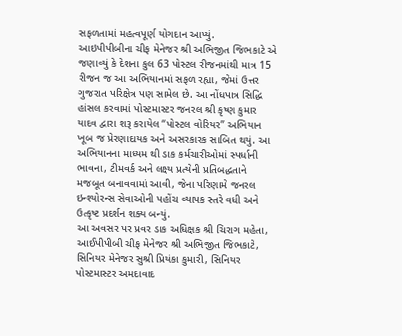સફળતામાં મહત્વપૂર્ણ યોગદાન આપ્યું.
આઇપીપીબીના ચીફ મેનેજર શ્રી અભિજીત જિભકાટે એ જણાવ્યું કે દેશના કુલ 63 પોસ્ટલ રીજનમાંથી માત્ર 15 રીજન જ આ અભિયાનમાં સફળ રહ્યા, જેમાં ઉત્તર ગુજરાત પરિક્ષેત્ર પણ સામેલ છે. આ નોંધપાત્ર સિદ્ધિ હાંસલ કરવામાં પોસ્ટમાસ્ટર જનરલ શ્રી કૃષ્ણ કુમાર યાદવ દ્વારા શરૂ કરાયેલ “પોસ્ટલ વોરિયર” અભિયાન ખૂબ જ પ્રેરણાદાયક અને અસરકારક સાબિત થયું. આ અભિયાનના માધ્યમ થી ડાક કર્મચારીઓમાં સ્પર્ધાની ભાવના, ટીમવર્ક અને લક્ષ્ય પ્રત્યેની પ્રતિબદ્ધતાને મજબૂત બનાવવામાં આવી, જેના પરિણામે જનરલ ઇન્શ્યોરન્સ સેવાઓની પહોંચ વ્યાપક સ્તરે વધી અને ઉત્કૃષ્ટ પ્રદર્શન શક્ય બન્યું.
આ અવસર પર પ્રવર ડાક અધિક્ષક શ્રી ચિરાગ મહેતા, આઈપીપીબી ચીફ મેનેજર શ્રી અભિજીત જિભકાટે, સિનિયર મેનેજર સુશ્રી પ્રિયંકા કુમારી, સિનિયર પોસ્ટમાસ્ટર અમદાવાદ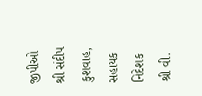જીપીઓ શ્રી સંદીપ કુશવાહ, સહાયક નિદેશક શ્રી વી.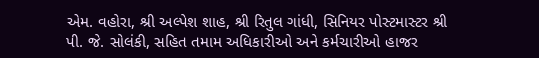એમ. વહોરા, શ્રી અલ્પેશ શાહ, શ્રી રિતુલ ગાંધી, સિનિયર પોસ્ટમાસ્ટર શ્રી પી. જે. સોલંકી, સહિત તમામ અધિકારીઓ અને કર્મચારીઓ હાજર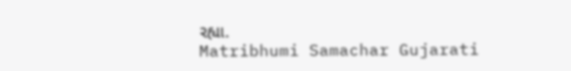રહ્યા.
Matribhumi Samachar Gujarati